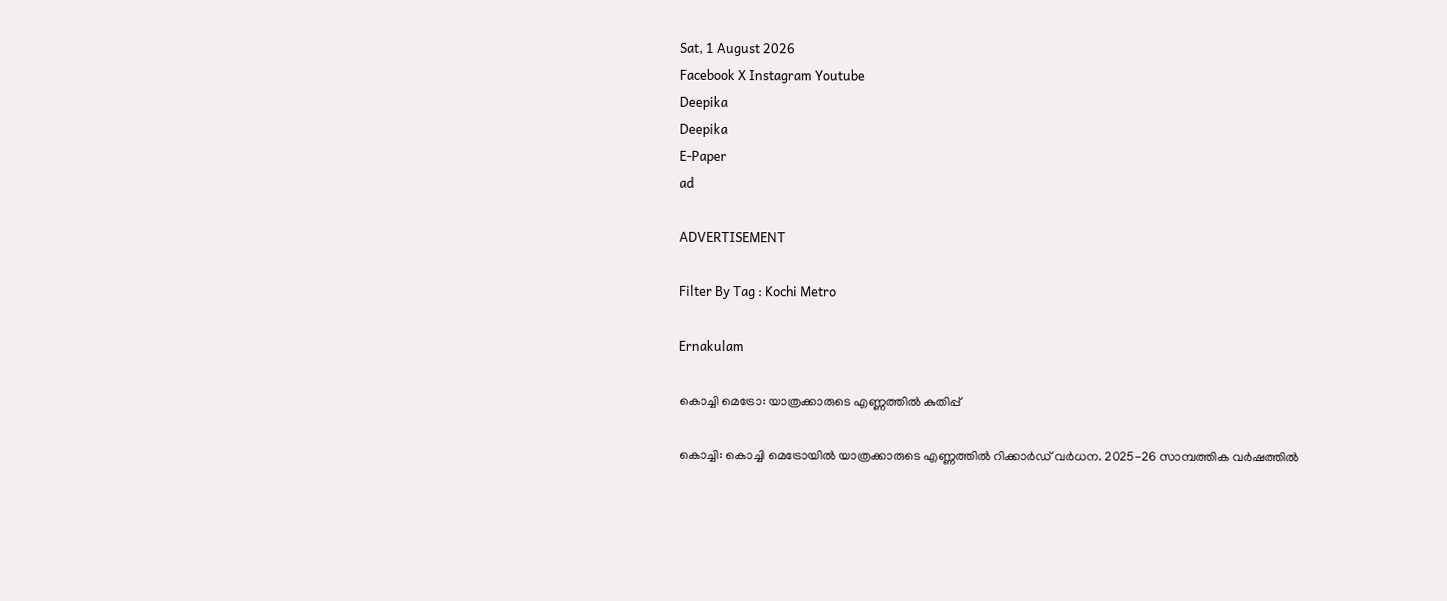Sat, 1 August 2026
Facebook X Instagram Youtube
Deepika
Deepika
E-Paper
ad

ADVERTISEMENT

Filter By Tag : Kochi Metro

Ernakulam

കൊച്ചി മെട്രോ: യാത്രക്കാരുടെ എണ്ണത്തില്‍ കുതിപ്പ്

കൊച്ചി: കൊച്ചി മെട്രോയില്‍ യാത്രക്കാരുടെ എണ്ണത്തില്‍ റിക്കാര്‍ഡ് വര്‍ധന. 2025-26 സാമ്പത്തിക വര്‍ഷത്തില്‍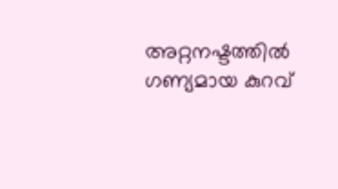അറ്റനഷ്ടത്തില്‍ ഗണ്യമായ കുറവ്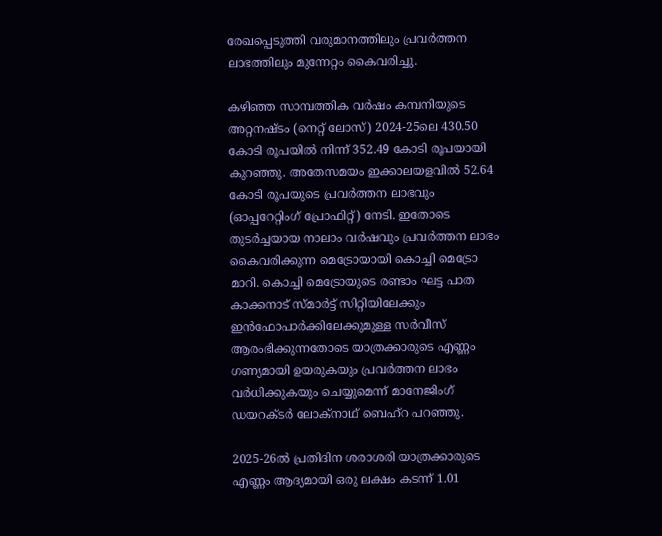രേഖപ്പെടുത്തി വരുമാനത്തിലും പ്രവര്‍ത്തന ലാഭത്തിലും മുന്നേറ്റം കൈവരിച്ചു.

കഴിഞ്ഞ സാമ്പത്തിക വര്‍ഷം കമ്പനിയുടെ അറ്റനഷ്ടം (നെറ്റ് ലോസ്) 2024-25ലെ 430.50 കോടി രൂപയില്‍ നിന്ന് 352.49 കോടി രൂപയായി കുറഞ്ഞു. അതേസമയം ഇക്കാലയളവില്‍ 52.64 കോടി രൂപയുടെ പ്രവര്‍ത്തന ലാഭവും (ഓപ്പറേറ്റിംഗ് പ്രോഫിറ്റ്) നേടി. ഇതോടെ തുടര്‍ച്ചയായ നാലാം വര്‍ഷവും പ്രവര്‍ത്തന ലാഭം കൈവരിക്കുന്ന മെട്രോയായി കൊച്ചി മെട്രോ മാറി. കൊച്ചി മെട്രോയുടെ രണ്ടാം ഘട്ട പാത കാക്കനാട് സ്മാര്‍ട്ട് സിറ്റിയിലേക്കും ഇന്‍ഫോപാര്‍ക്കിലേക്കുമുള്ള സര്‍വീസ് ആരംഭിക്കുന്നതോടെ യാത്രക്കാരുടെ എണ്ണം ഗണ്യമായി ഉയരുകയും പ്രവര്‍ത്തന ലാഭം വര്‍ധിക്കുകയും ചെയ്യുമെന്ന് മാനേജിംഗ് ഡയറക്ടര്‍ ലോക്‌നാഥ് ബെഹ്‌റ പറഞ്ഞു.

2025-26ല്‍ പ്രതിദിന ശരാശരി യാത്രക്കാരുടെ എണ്ണം ആദ്യമായി ഒരു ലക്ഷം കടന്ന് 1.01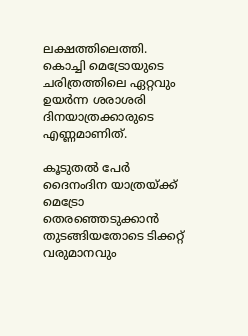ലക്ഷത്തിലെത്തി. കൊച്ചി മെട്രോയുടെ ചരിത്രത്തിലെ ഏറ്റവും ഉയര്‍ന്ന ശരാശരി ദിനയാത്രക്കാരുടെ എണ്ണമാണിത്.

കൂടുതല്‍ പേര്‍ ദൈനംദിന യാത്രയ്ക്ക് മെട്രോ തെരഞ്ഞെടുക്കാന്‍ തുടങ്ങിയതോടെ ടിക്കറ്റ് വരുമാനവും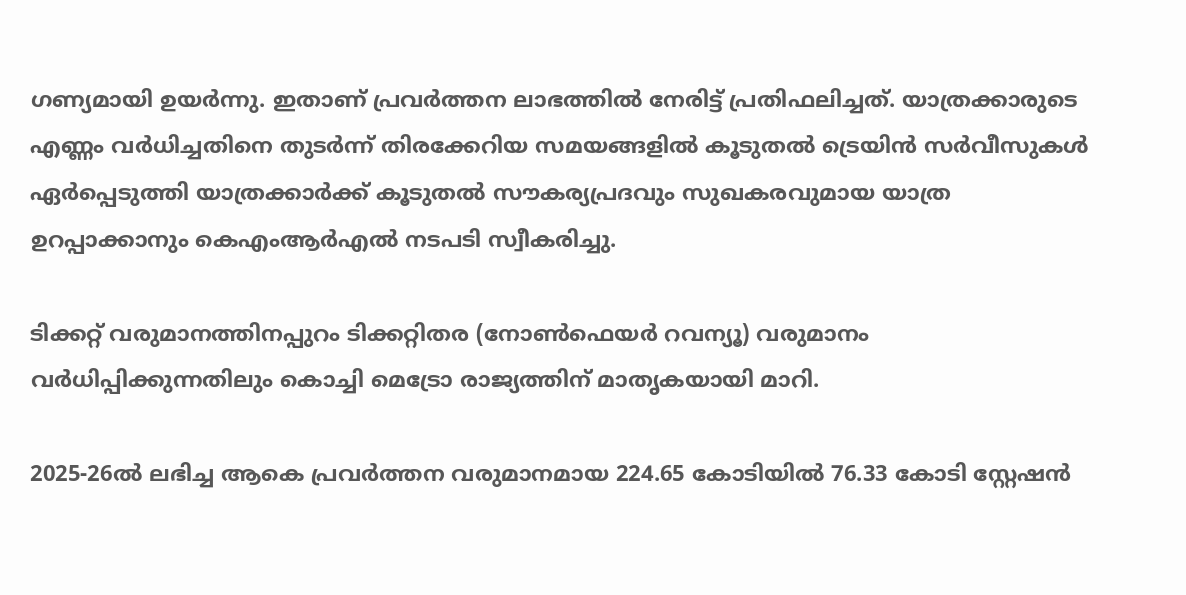ഗണ്യമായി ഉയര്‍ന്നു. ഇതാണ് പ്രവര്‍ത്തന ലാഭത്തില്‍ നേരിട്ട് പ്രതിഫലിച്ചത്. യാത്രക്കാരുടെ എണ്ണം വര്‍ധിച്ചതിനെ തുടര്‍ന്ന് തിരക്കേറിയ സമയങ്ങളില്‍ കൂടുതല്‍ ട്രെയിന്‍ സര്‍വീസുകള്‍ ഏര്‍പ്പെടുത്തി യാത്രക്കാര്‍ക്ക് കൂടുതല്‍ സൗകര്യപ്രദവും സുഖകരവുമായ യാത്ര ഉറപ്പാക്കാനും കെഎംആര്‍എല്‍ നടപടി സ്വീകരിച്ചു.

ടിക്കറ്റ് വരുമാനത്തിനപ്പുറം ടിക്കറ്റിതര (നോണ്‍ഫെയര്‍ റവന്യൂ) വരുമാനം വര്‍ധിപ്പിക്കുന്നതിലും കൊച്ചി മെട്രോ രാജ്യത്തിന് മാതൃകയായി മാറി.

2025-26ല്‍ ലഭിച്ച ആകെ പ്രവര്‍ത്തന വരുമാനമായ 224.65 കോടിയില്‍ 76.33 കോടി സ്റ്റേഷന്‍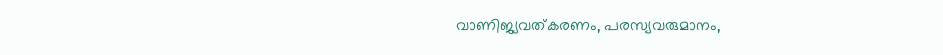വാണിജ്യവത്കരണം, പരസ്യവരുമാനം,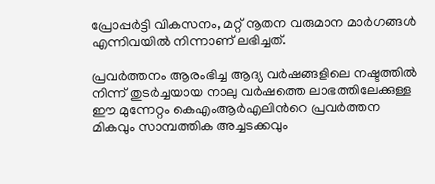പ്രോപ്പര്‍ട്ടി വികസനം, മറ്റ് നൂതന വരുമാന മാര്‍ഗങ്ങള്‍ എന്നിവയില്‍ നിന്നാണ് ലഭിച്ചത്.

പ്രവര്‍ത്തനം ആരംഭിച്ച ആദ്യ വര്‍ഷങ്ങളിലെ നഷ്ടത്തില്‍ നിന്ന് തുടര്‍ച്ചയായ നാലു വര്‍ഷത്തെ ലാഭത്തിലേക്കുള്ള ഈ മുന്നേറ്റം കെഎംആര്‍എലിന്‍റെ പ്രവര്‍ത്തന മികവും സാമ്പത്തിക അച്ചടക്കവും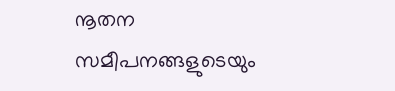നൂതന സമീപനങ്ങളുടെയും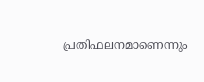പ്രതിഫലനമാണെന്നും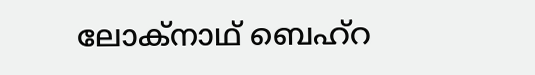ലോക്‌നാഥ് ബെഹ്‌റ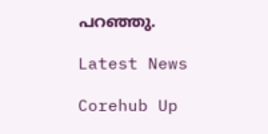പറഞ്ഞു.

Latest News

Corehub Up